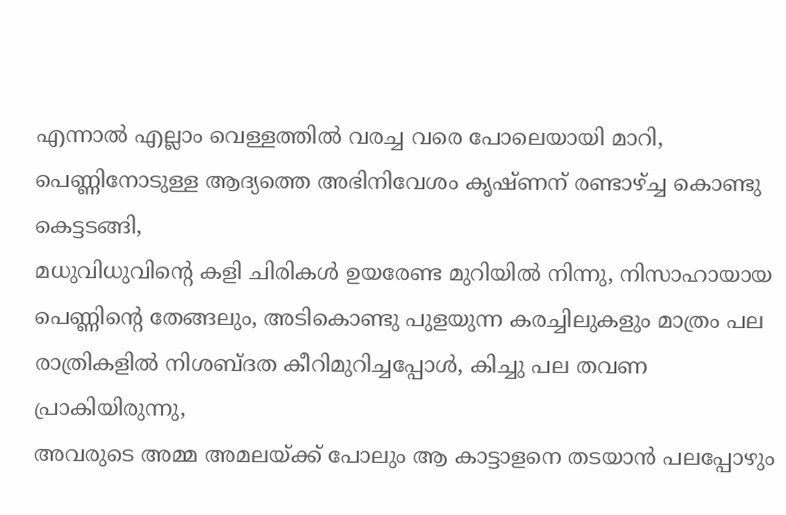എന്നാൽ എല്ലാം വെള്ളത്തിൽ വരച്ച വരെ പോലെയായി മാറി,
പെണ്ണിനോടുള്ള ആദ്യത്തെ അഭിനിവേശം കൃഷ്ണന് രണ്ടാഴ്ച്ച കൊണ്ടു കെട്ടടങ്ങി,
മധുവിധുവിന്റെ കളി ചിരികൾ ഉയരേണ്ട മുറിയിൽ നിന്നു, നിസാഹായായ പെണ്ണിന്റെ തേങ്ങലും, അടികൊണ്ടു പുളയുന്ന കരച്ചിലുകളും മാത്രം പല രാത്രികളിൽ നിശബ്ദത കീറിമുറിച്ചപ്പോൾ, കിച്ചു പല തവണ പ്രാകിയിരുന്നു,
അവരുടെ അമ്മ അമലയ്ക്ക് പോലും ആ കാട്ടാളനെ തടയാൻ പലപ്പോഴും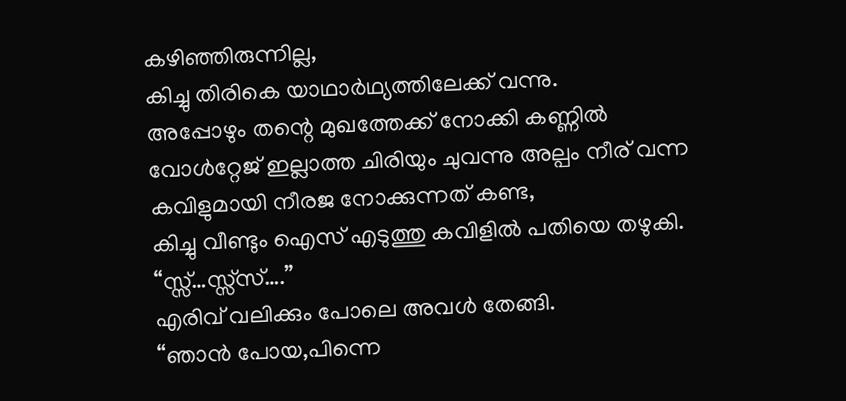കഴിഞ്ഞിരുന്നില്ല,
കിച്ചു തിരികെ യാഥാർഥ്യത്തിലേക്ക് വന്നു.
അപ്പോഴും തന്റെ മുഖത്തേക്ക് നോക്കി കണ്ണിൽ വോൾറ്റേജ് ഇല്ലാത്ത ചിരിയും ചുവന്നു അല്പം നീര് വന്ന കവിളുമായി നീരജ നോക്കുന്നത് കണ്ട,
കിച്ചു വീണ്ടും ഐസ് എടുത്തു കവിളിൽ പതിയെ തഴുകി.
“സ്സ്…സ്സ്സ്….”
എരിവ് വലിക്കും പോലെ അവൾ തേങ്ങി.
“ഞാൻ പോയ,പിന്നെ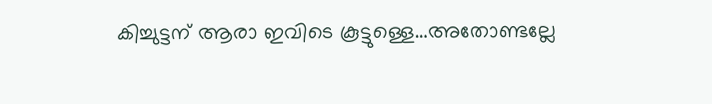കിച്ചുട്ടന് ആരാ ഇവിടെ കൂട്ടുള്ളെ…അതോണ്ടല്ലേ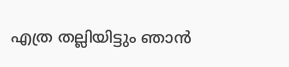എത്ര തല്ലിയിട്ടും ഞാൻ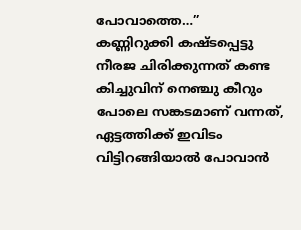പോവാത്തെ…”
കണ്ണിറുക്കി കഷ്ടപ്പെട്ടു നീരജ ചിരിക്കുന്നത് കണ്ട കിച്ചുവിന് നെഞ്ചു കീറും പോലെ സങ്കടമാണ് വന്നത്,
ഏട്ടത്തിക്ക് ഇവിടം വിട്ടിറങ്ങിയാൽ പോവാൻ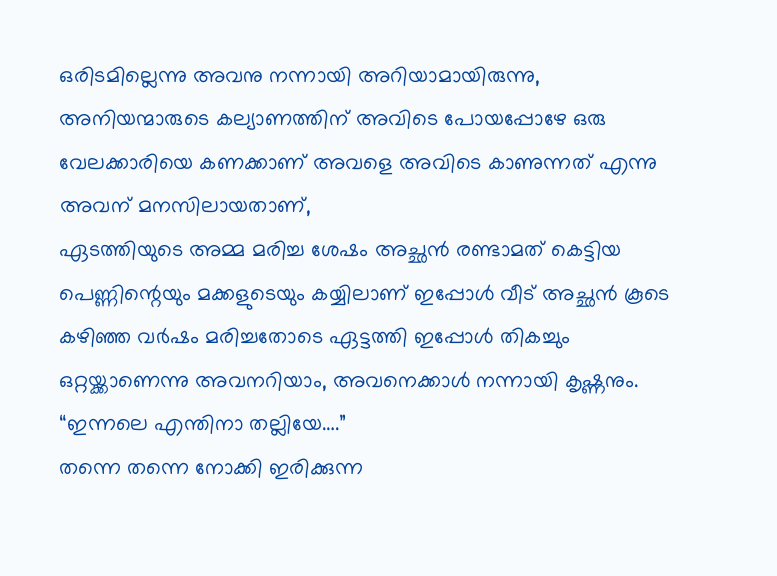ഒരിടമില്ലെന്നു അവനു നന്നായി അറിയാമായിരുന്നു,
അനിയന്മാരുടെ കല്യാണത്തിന് അവിടെ പോയപ്പോഴേ ഒരു വേലക്കാരിയെ കണക്കാണ് അവളെ അവിടെ കാണുന്നത് എന്നു അവന് മനസിലായതാണ്,
ഏടത്തിയുടെ അമ്മ മരിച്ച ശേഷം അച്ഛൻ രണ്ടാമത് കെട്ടിയ പെണ്ണിന്റെയും മക്കളുടെയും കയ്യിലാണ് ഇപ്പോൾ വീട് അച്ഛൻ കൂടെ കഴിഞ്ഞ വർഷം മരിച്ചതോടെ ഏട്ടത്തി ഇപ്പോൾ തികച്ചും ഒറ്റയ്ക്കാണെന്നു അവനറിയാം, അവനെക്കാൾ നന്നായി കൃഷ്ണനും.
“ഇന്നലെ എന്തിനാ തല്ലിയേ….”
തന്നെ തന്നെ നോക്കി ഇരിക്കുന്ന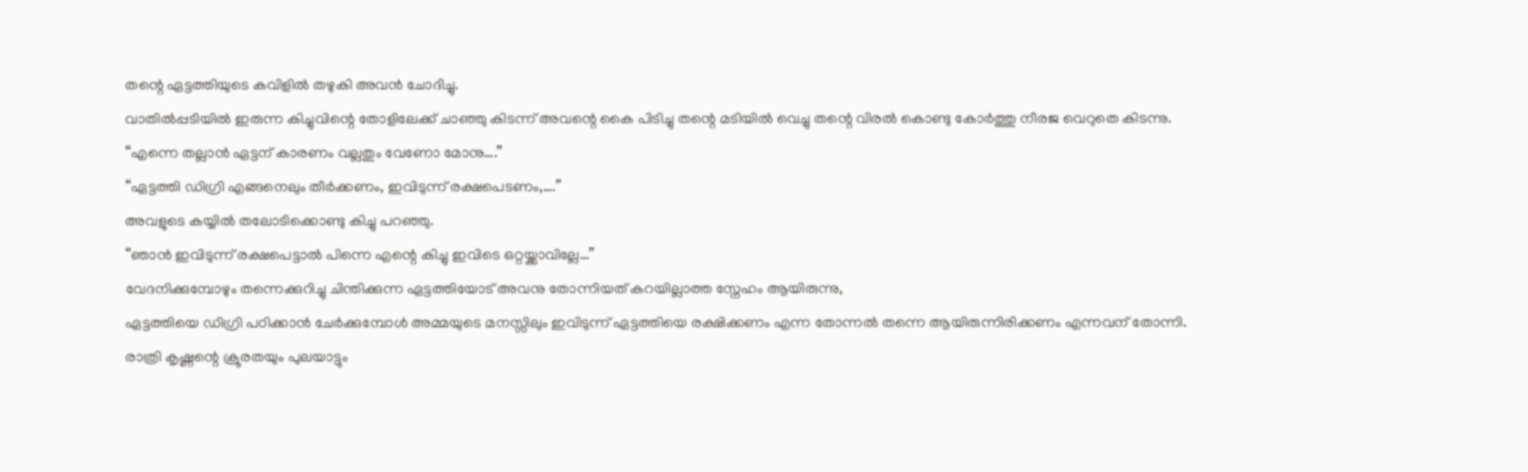തന്റെ ഏട്ടത്തിയുടെ കവിളിൽ തഴുകി അവൻ ചോദിച്ചു.
വാതിൽപ്പടിയിൽ ഇരുന്ന കിച്ചുവിന്റെ തോളിലേക്ക് ചാഞ്ഞു കിടന്ന് അവന്റെ കൈ പിടിച്ചു തന്റെ മടിയിൽ വെച്ചു തന്റെ വിരൽ കൊണ്ടു കോർത്തു നീരജ വെറുതെ കിടന്നു.
“എന്നെ തല്ലാൻ ഏട്ടന് കാരണം വല്ലതും വേണോ മോനു….”
“ഏട്ടത്തി ഡിഗ്രി എങ്ങനെലും തീർക്കണം, ഇവിടുന്ന് രക്ഷപെടണം,….”
അവളുടെ കയ്യിൽ തലോടിക്കൊണ്ടു കിച്ചു പറഞ്ഞു.
“ഞാൻ ഇവിടുന്ന് രക്ഷപെട്ടാൽ പിന്നെ എന്റെ കിച്ചു ഇവിടെ ഒറ്റയ്ക്കാവില്ലേ…”
വേദനിക്കുമ്പോഴും തന്നെക്കുറിച്ചു ചിന്തിക്കുന്ന ഏട്ടത്തിയോട് അവനു തോന്നിയത് കറയില്ലാത്ത സ്നേഹം ആയിരുന്നു,
ഏട്ടത്തിയെ ഡിഗ്രി പഠിക്കാൻ ചേർക്കുമ്പോൾ അമ്മയുടെ മനസ്സിലും ഇവിടുന്ന് ഏട്ടത്തിയെ രക്ഷിക്കണം എന്ന തോന്നൽ തന്നെ ആയിരുന്നിരിക്കണം എന്നവന് തോന്നി.
രാത്രി കൃഷ്ണന്റെ ക്രൂരതയും പുലയാട്ടും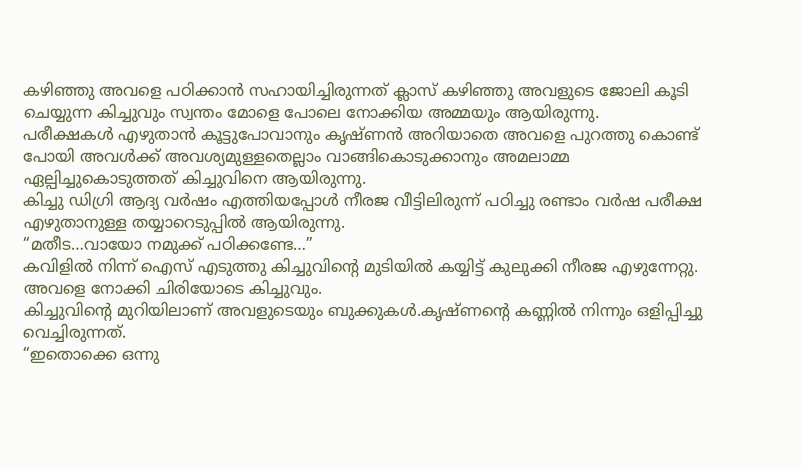കഴിഞ്ഞു അവളെ പഠിക്കാൻ സഹായിച്ചിരുന്നത് ക്ലാസ് കഴിഞ്ഞു അവളുടെ ജോലി കൂടി ചെയ്യുന്ന കിച്ചുവും സ്വന്തം മോളെ പോലെ നോക്കിയ അമ്മയും ആയിരുന്നു.
പരീക്ഷകൾ എഴുതാൻ കൂട്ടുപോവാനും കൃഷ്ണൻ അറിയാതെ അവളെ പുറത്തു കൊണ്ട് പോയി അവൾക്ക് അവശ്യമുള്ളതെല്ലാം വാങ്ങികൊടുക്കാനും അമലാമ്മ ഏല്പിച്ചുകൊടുത്തത് കിച്ചുവിനെ ആയിരുന്നു.
കിച്ചു ഡിഗ്രി ആദ്യ വർഷം എത്തിയപ്പോൾ നീരജ വീട്ടിലിരുന്ന് പഠിച്ചു രണ്ടാം വർഷ പരീക്ഷ എഴുതാനുള്ള തയ്യാറെടുപ്പിൽ ആയിരുന്നു.
“മതീട…വായോ നമുക്ക് പഠിക്കണ്ടേ…”
കവിളിൽ നിന്ന് ഐസ് എടുത്തു കിച്ചുവിന്റെ മുടിയിൽ കയ്യിട്ട് കുലുക്കി നീരജ എഴുന്നേറ്റു.
അവളെ നോക്കി ചിരിയോടെ കിച്ചുവും.
കിച്ചുവിന്റെ മുറിയിലാണ് അവളുടെയും ബുക്കുകൾ.കൃഷ്ണന്റെ കണ്ണിൽ നിന്നും ഒളിപ്പിച്ചു വെച്ചിരുന്നത്.
“ഇതൊക്കെ ഒന്നു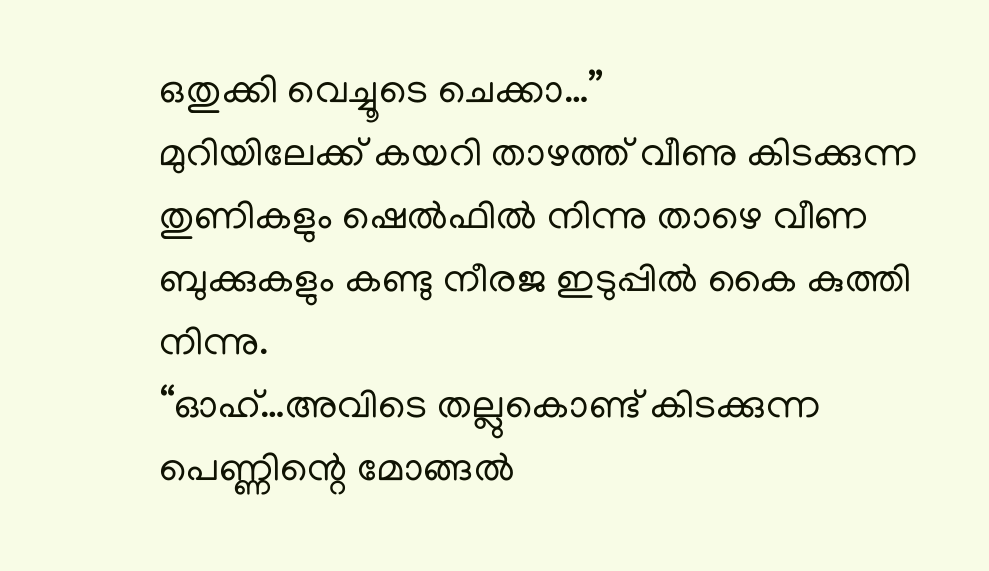ഒതുക്കി വെച്ചൂടെ ചെക്കാ…”
മുറിയിലേക്ക് കയറി താഴത്ത് വീണു കിടക്കുന്ന തുണികളും ഷെൽഫിൽ നിന്നു താഴെ വീണ ബുക്കുകളും കണ്ടു നീരജ ഇടുപ്പിൽ കൈ കുത്തി നിന്നു.
“ഓഹ്…അവിടെ തല്ലുകൊണ്ട് കിടക്കുന്ന പെണ്ണിന്റെ മോങ്ങൽ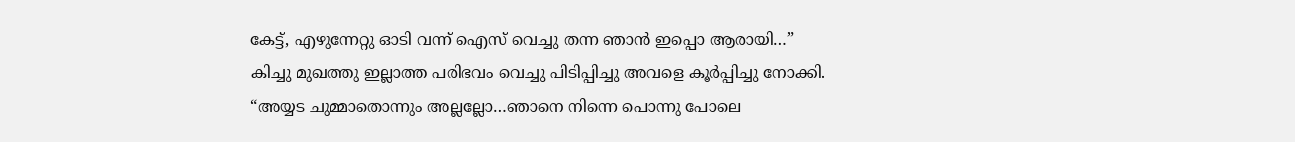കേട്ട്, എഴുന്നേറ്റു ഓടി വന്ന് ഐസ് വെച്ചു തന്ന ഞാൻ ഇപ്പൊ ആരായി…”
കിച്ചു മുഖത്തു ഇല്ലാത്ത പരിഭവം വെച്ചു പിടിപ്പിച്ചു അവളെ കൂർപ്പിച്ചു നോക്കി.
“അയ്യട ചുമ്മാതൊന്നും അല്ലല്ലോ…ഞാനെ നിന്നെ പൊന്നു പോലെ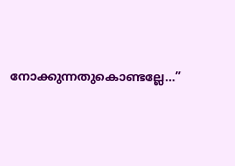നോക്കുന്നതുകൊണ്ടല്ലേ…”